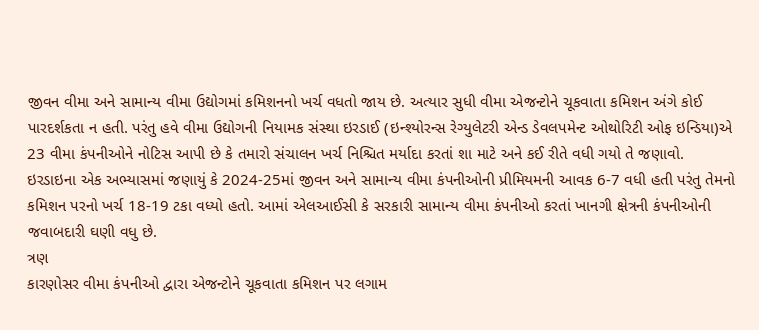જીવન વીમા અને સામાન્ય વીમા ઉદ્યોગમાં કમિશનનો ખર્ચ વધતો જાય છે. અત્યાર સુધી વીમા એજન્ટોને ચૂકવાતા કમિશન અંગે કોઈ પારદર્શકતા ન હતી. પરંતુ હવે વીમા ઉદ્યોગની નિયામક સંસ્થા ઇરડાઈ (ઇન્શ્યોરન્સ રેગ્યુલેટરી એન્ડ ડેવલપમેન્ટ ઓથોરિટી ઓફ ઇન્ડિયા)એ 23 વીમા કંપનીઓને નોટિસ આપી છે કે તમારો સંચાલન ખર્ચ નિશ્ચિત મર્યાદા કરતાં શા માટે અને કઈ રીતે વધી ગયો તે જણાવો. ઇરડાઇના એક અભ્યાસમાં જણાયું કે 2024-25માં જીવન અને સામાન્ય વીમા કંપનીઓની પ્રીમિયમની આવક 6-7 વધી હતી પરંતુ તેમનો કમિશન પરનો ખર્ચ 18-19 ટકા વધ્યો હતો. આમાં એલઆઈસી કે સરકારી સામાન્ય વીમા કંપનીઓ કરતાં ખાનગી ક્ષેત્રની કંપનીઓની જવાબદારી ઘણી વધુ છે.
ત્રણ
કારણોસર વીમા કંપનીઓ દ્વારા એજન્ટોને ચૂકવાતા કમિશન પર લગામ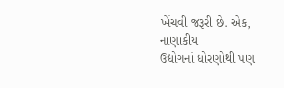ખેંચવી જરૂરી છે. એક, નાણાકીય
ઉદ્યોગનાં ધોરણોથી પણ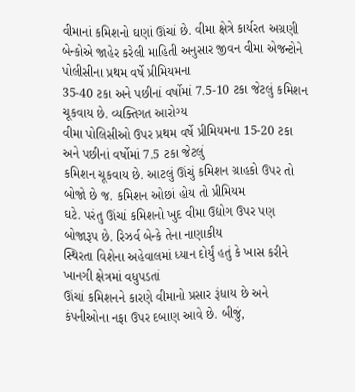વીમાનાં કમિશનો ઘણાં ઊંચાં છે. વીમા ક્ષેત્રે કાર્યરત અગ્રણી
બેન્કોએ જાહેર કરેલી માહિતી અનુસાર જીવન વીમા એજન્ટોને પોલીસીના પ્રથમ વર્ષે પ્રીમિયમના
35-40 ટકા અને પછીનાં વર્ષોમાં 7.5-10 ટકા જેટલું કમિશન ચૂકવાય છે. વ્યક્તિગત આરોગ્ય
વીમા પોલિસીઓ ઉપર પ્રથમ વર્ષે પ્રીમિયમના 15-20 ટકા અને પછીનાં વર્ષોમાં 7.5 ટકા જેટલું
કમિશન ચૂકવાય છે. આટલું ઊંચું કમિશન ગ્રાહકો ઉપર તો બોજો છે જ. કમિશન ઓછાં હોય તો પ્રીમિયમ
ઘટે. પરંતુ ઊંચાં કમિશનો ખુદ વીમા ઉદ્યોગ ઉપર પણ બોજારૂપ છે. રિઝર્વ બેન્કે તેના નાણાકીય
સ્થિરતા વિશેના અહેવાલમાં ધ્યાન દોર્યું હતું કે ખાસ કરીને ખાનગી ક્ષેત્રમાં વધુપડતાં
ઊંચાં કમિશનને કારણે વીમાનો પ્રસાર રૂંધાય છે અને કંપનીઓના નફા ઉપર દબાણ આવે છે. બીજું,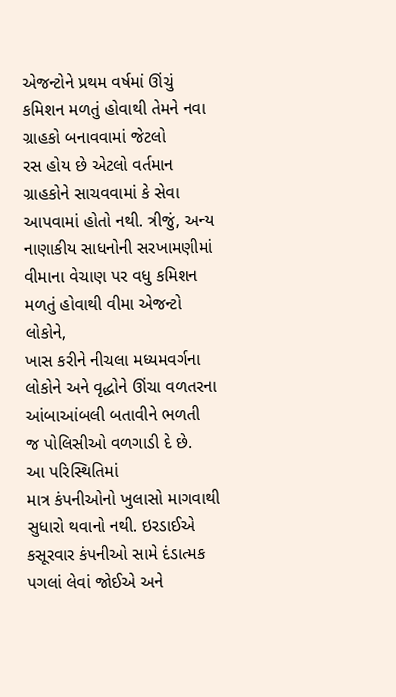એજન્ટોને પ્રથમ વર્ષમાં ઊંચું કમિશન મળતું હોવાથી તેમને નવા ગ્રાહકો બનાવવામાં જેટલો
રસ હોય છે એટલો વર્તમાન ગ્રાહકોને સાચવવામાં કે સેવા આપવામાં હોતો નથી. ત્રીજું, અન્ય
નાણાકીય સાધનોની સરખામણીમાં વીમાના વેચાણ પર વધુ કમિશન મળતું હોવાથી વીમા એજન્ટો લોકોને,
ખાસ કરીને નીચલા મધ્યમવર્ગના લોકોને અને વૃદ્ધોને ઊંચા વળતરના આંબાઆંબલી બતાવીને ભળતી
જ પોલિસીઓ વળગાડી દે છે.
આ પરિસ્થિતિમાં
માત્ર કંપનીઓનો ખુલાસો માગવાથી સુધારો થવાનો નથી. ઇરડાઈએ કસૂરવાર કંપનીઓ સામે દંડાત્મક
પગલાં લેવાં જોઈએ અને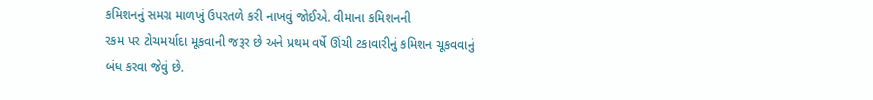કમિશનનું સમગ્ર માળખું ઉપરતળે કરી નાખવું જોઈએ. વીમાના કમિશનની
રકમ પર ટોચમર્યાદા મૂકવાની જરૂર છે અને પ્રથમ વર્ષે ઊંચી ટકાવારીનું કમિશન ચૂકવવાનું
બંધ કરવા જેવું છે.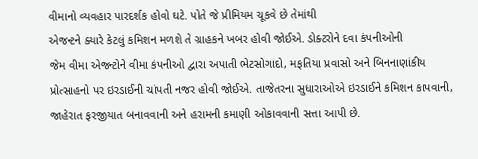વીમાનો વ્યવહાર પારદર્શક હોવો ઘટે. પોતે જે પ્રીમિયમ ચૂકવે છે તેમાંથી
એજન્ટને ક્યારે કેટલું કમિશન મળશે તે ગ્રાહકને ખબર હોવી જોઈએ. ડોક્ટરોને દવા કંપનીઓની
જેમ વીમા એજન્ટોને વીમા કંપનીઓ દ્વારા અપાતી ભેટસોગાદો, મફતિયા પ્રવાસો અને બિનનાણાંકીય
પ્રોત્સાહનો પર ઇરડાઈની ચાંપતી નજર હોવી જોઈએ. તાજેતરના સુધારાઓએ ઇરડાઈને કમિશન કાપવાની,
જાહેરાત ફરજીયાત બનાવવાની અને હરામની કમાણી ઓકાવવાની સત્તા આપી છે.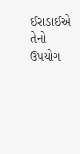ઈરાડાઈએ તેનો ઉપયોગ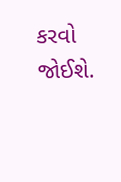કરવો જોઈશે.